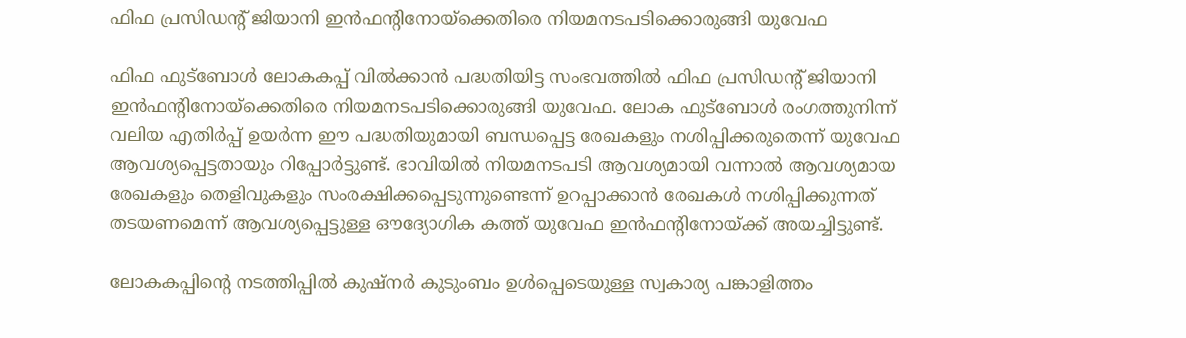ഫിഫ പ്രസിഡൻ്റ് ജിയാനി ഇന്‍ഫൻ്റിനോയ്‌ക്കെതിരെ നിയമനടപടിക്കൊരുങ്ങി യുവേഫ

ഫിഫ ഫുട്‌ബോള്‍ ലോകകപ്പ് വില്‍ക്കാന്‍ പദ്ധതിയിട്ട സംഭവത്തില്‍ ഫിഫ പ്രസിഡന്റ് ജിയാനി ഇന്‍ഫന്റിനോയ്‌ക്കെതിരെ നിയമനടപടിക്കൊരുങ്ങി യുവേഫ. ലോക ഫുട്‌ബോള്‍ രംഗത്തുനിന്ന് വലിയ എതിര്‍പ്പ് ഉയര്‍ന്ന ഈ പദ്ധതിയുമായി ബന്ധപ്പെട്ട രേഖകളും നശിപ്പിക്കരുതെന്ന് യുവേഫ ആവശ്യപ്പെട്ടതായും റിപ്പോര്‍ട്ടുണ്ട്. ഭാവിയില്‍ നിയമനടപടി ആവശ്യമായി വന്നാല്‍ ആവശ്യമായ രേഖകളും തെളിവുകളും സംരക്ഷിക്കപ്പെടുന്നുണ്ടെന്ന് ഉറപ്പാക്കാന്‍ രേഖകള്‍ നശിപ്പിക്കുന്നത് തടയണമെന്ന് ആവശ്യപ്പെട്ടുള്ള ഔദ്യോഗിക കത്ത് യുവേഫ ഇന്‍ഫന്റിനോയ്ക്ക് അയച്ചിട്ടുണ്ട്.

ലോകകപ്പിന്റെ നടത്തിപ്പില്‍ കുഷ്‌നര്‍ കുടുംബം ഉള്‍പ്പെടെയുള്ള സ്വകാര്യ പങ്കാളിത്തം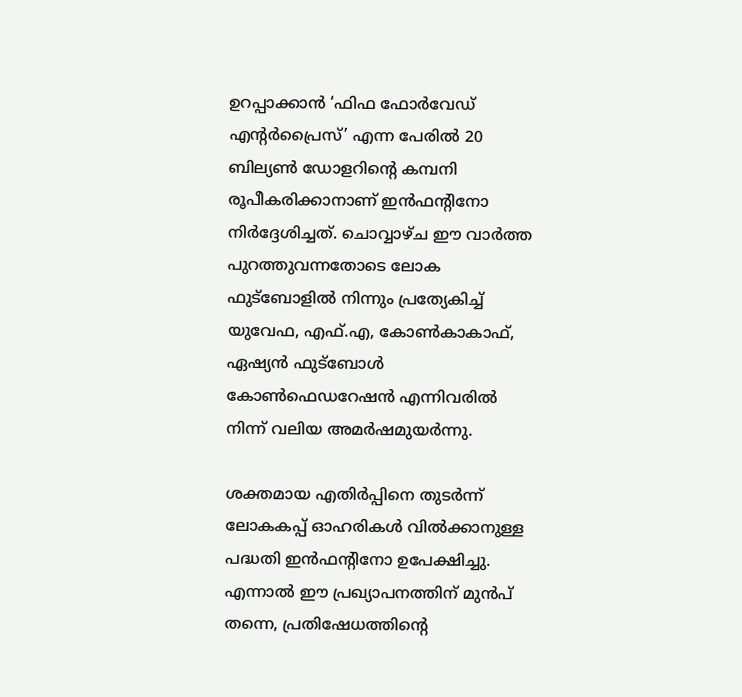ഉറപ്പാക്കാന്‍ ‘ഫിഫ ഫോര്‍വേഡ് എന്റര്‍പ്രൈസ്’ എന്ന പേരില്‍ 20 ബില്യണ്‍ ഡോളറിന്റെ കമ്പനി രൂപീകരിക്കാനാണ് ഇന്‍ഫന്റിനോ നിര്‍ദ്ദേശിച്ചത്. ചൊവ്വാഴ്ച ഈ വാര്‍ത്ത പുറത്തുവന്നതോടെ ലോക ഫുട്‌ബോളില്‍ നിന്നും പ്രത്യേകിച്ച് യുവേഫ, എഫ്.എ, കോണ്‍കാകാഫ്, ഏഷ്യന്‍ ഫുട്‌ബോള്‍ കോണ്‍ഫെഡറേഷന്‍ എന്നിവരില്‍ നിന്ന് വലിയ അമര്‍ഷമുയര്‍ന്നു.

ശക്തമായ എതിര്‍പ്പിനെ തുടര്‍ന്ന് ലോകകപ്പ് ഓഹരികള്‍ വില്‍ക്കാനുള്ള പദ്ധതി ഇന്‍ഫന്റിനോ ഉപേക്ഷിച്ചു. എന്നാല്‍ ഈ പ്രഖ്യാപനത്തിന് മുന്‍പ് തന്നെ, പ്രതിഷേധത്തിന്റെ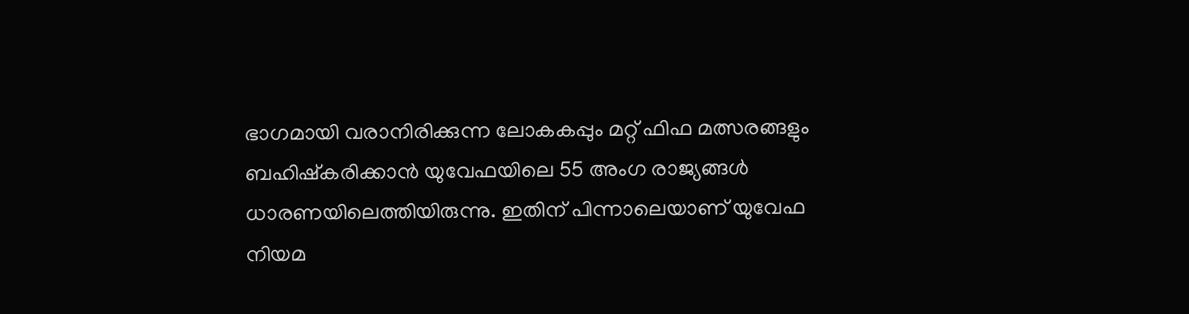ഭാഗമായി വരാനിരിക്കുന്ന ലോകകപ്പും മറ്റ് ഫിഫ മത്സരങ്ങളും ബഹിഷ്‌കരിക്കാന്‍ യുവേഫയിലെ 55 അംഗ രാജ്യങ്ങള്‍ ധാരണയിലെത്തിയിരുന്നു. ഇതിന് പിന്നാലെയാണ് യുവേഫ നിയമ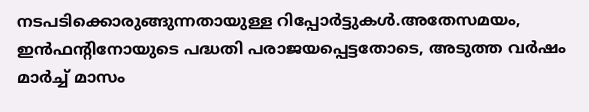നടപടിക്കൊരുങ്ങുന്നതായുള്ള റിപ്പോര്‍ട്ടുകള്‍.അതേസമയം, ഇന്‍ഫന്റിനോയുടെ പദ്ധതി പരാജയപ്പെട്ടതോടെ, അടുത്ത വര്‍ഷം മാര്‍ച്ച് മാസം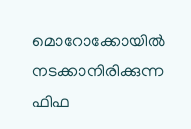മൊറോക്കോയില്‍ നടക്കാനിരിക്കുന്ന ഫിഫ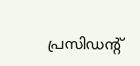പ്രസിഡന്റ്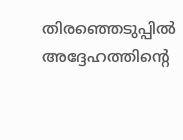തിരഞ്ഞെടുപ്പില്‍ അദ്ദേഹത്തിന്റെ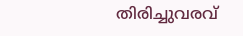തിരിച്ചുവരവ്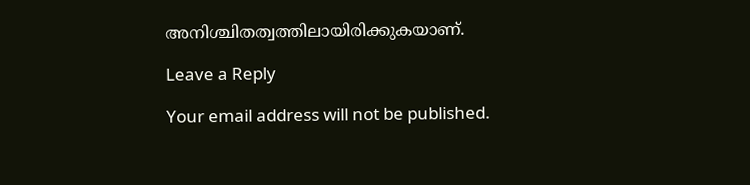അനിശ്ചിതത്വത്തിലായിരിക്കുകയാണ്.

Leave a Reply

Your email address will not be published.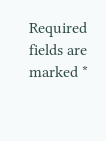Required fields are marked *